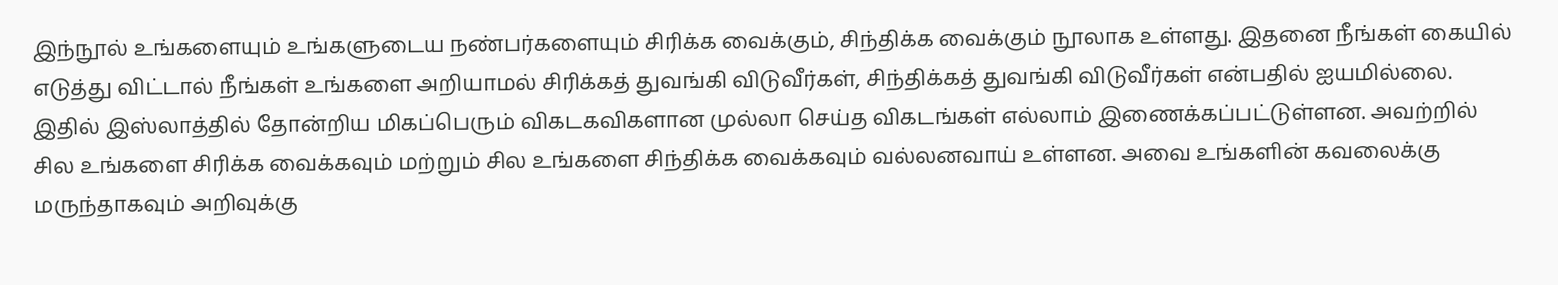இந்நூல் உங்களையும் உங்களுடைய நண்பர்களையும் சிரிக்க வைக்கும், சிந்திக்க வைக்கும் நூலாக உள்ளது. இதனை நீங்கள் கையில் எடுத்து விட்டால் நீங்கள் உங்களை அறியாமல் சிரிக்கத் துவங்கி விடுவீர்கள், சிந்திக்கத் துவங்கி விடுவீர்கள் என்பதில் ஐயமில்லை.
இதில் இஸ்லாத்தில் தோன்றிய மிகப்பெரும் விகடகவிகளான முல்லா செய்த விகடங்கள் எல்லாம் இணைக்கப்பட்டுள்ளன. அவற்றில் சில உங்களை சிரிக்க வைக்கவும் மற்றும் சில உங்களை சிந்திக்க வைக்கவும் வல்லனவாய் உள்ளன. அவை உங்களின் கவலைக்கு மருந்தாகவும் அறிவுக்கு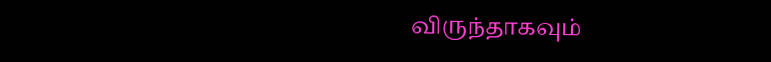விருந்தாகவும்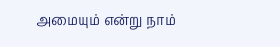அமையும் என்று நாம்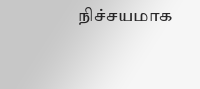நிச்சயமாக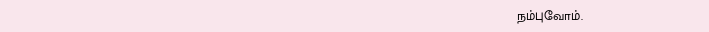நம்புவோம்.